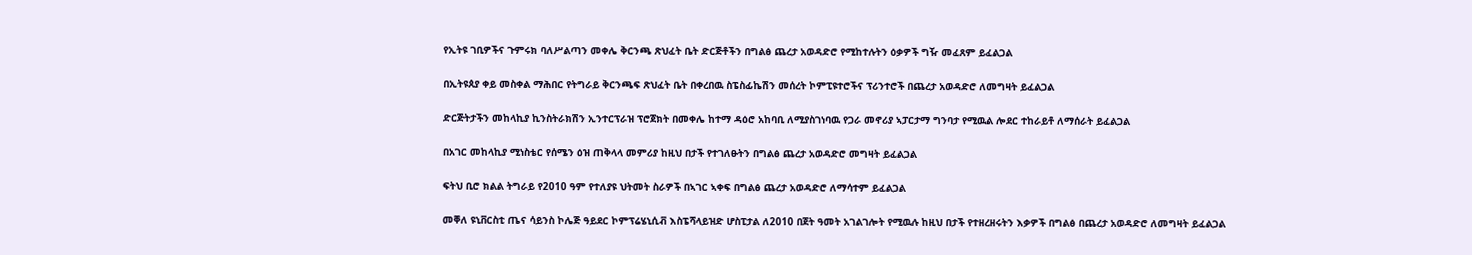የኢትዩ ገቢዎችና ጉምሩክ ባለሥልጣን መቀሌ ቅርንጫ ጽህፈት ቤት ድርጅቶችን በግልፅ ጨረታ አወዳድሮ የሚከተሉትን ዕቃዎች ግዥ መፈጸም ይፈልጋል

በኢትዩጰያ ቀይ መስቀል ማሕበር የትግራይ ቅርንጫፍ ጽህፈት ቤት በቀረበዉ ስፔስፊኬሽን መሰረት ኮምፒዩተሮችና ፕሪንተሮች በጨረታ አወዳድሮ ለመግዛት ይፈልጋል

ድርጅትታችን መከላኪያ ኪንስትራክሽን ኢንተርፕራዝ ፕሮጀክት በመቀሌ ከተማ ዳዕሮ አከባቢ ለሚያስገነባዉ የጋራ መኖሪያ ኣፓርታማ ግንባታ የሚዉል ሎደር ተከራይቶ ለማሰራት ይፈልጋል

በአገር መከላኪያ ሚነስቴር የሰሜን ዕዝ ጠቅላላ መምሪያ ከዚህ በታች የተገለፁትን በግልፅ ጨረታ አወዳድሮ መግዛት ይፈልጋል

ፍትህ ቢሮ ክልል ትግራይ የ2010 ዓም የተለያዩ ህትመት ስራዎች በኣገር ኣቀፍ በግልፅ ጨረታ አወዳድሮ ለማሳተም ይፈልጋል

መቐለ ዩኒቨርስቲ ጤና ሳይንስ ኮሌጅ ዓይደር ኮምፕሬሄኒሲቭ እስፔሻላይዝድ ሆስፒታል ለ2010 በጀት ዓመት አገልገሎት የሚዉሉ ከዚህ በታች የተዘረዘሩትን እቃዎች በግልፅ በጨረታ አወዳድሮ ለመግዛት ይፈልጋል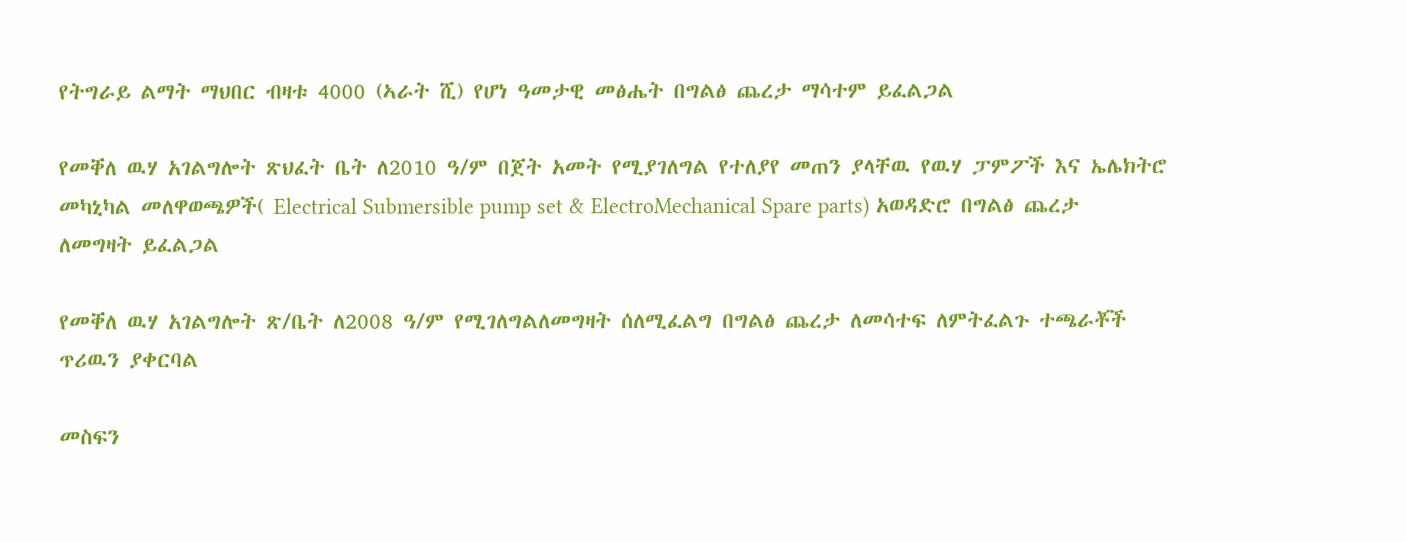የትግራይ ልማት ማህበር ብዛቱ 4000 (ኣራት ሺ) የሆነ ዓመታዊ መፅሔት በግልፅ ጨረታ ማሳተም ይፈልጋል

የመቐለ ዉሃ አገልግሎት ጽህፈት ቤት ለ2010 ዓ/ም በጀት አመት የሚያገለግል የተለያየ መጠን ያላቸዉ የዉሃ ፓምፖች እና ኤሌክትሮ መካኒካል መለዋወጫዎች( Electrical Submersible pump set & ElectroMechanical Spare parts) አወዳድሮ በግልፅ ጨረታ ለመግዛት ይፈልጋል

የመቐለ ዉሃ አገልግሎት ጽ/ቤት ለ2008 ዓ/ም የሚገለግልለመግዛት ሰለሚፈልግ በግልፅ ጨረታ ለመሳተፍ ለምትፈልጉ ተጫራቾች ጥሪዉን ያቀርባል

መስፍን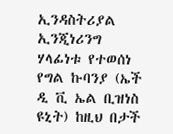ኢንዳስትሪያል ኢንጂነሪንግ ሃላፊነቱ የተወሰነ የግል ኩባንያ (ኤች ዲ ቪ ኤል ቢዝነስ ዩኒት) ከዚህ በታች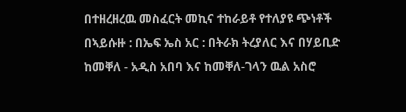በተዘረዘረዉ መስፈርት መኪና ተከራይቶ የተለያዩ ጭነቶች በኣይሱዙ : በኤፍ ኤስ አር : በትራክ ትረያለር እና በሃይቢድ ከመቐለ - አዲስ አበባ እና ከመቐለ-ገላን ዉል አስሮ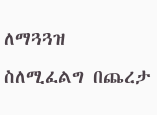ለማጓጓዝ ስለሚፈልግ በጨረታ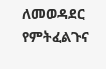ለመወዳደር የምትፈልጉና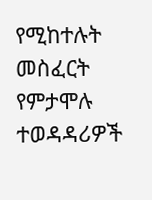የሚከተሉት መስፈርት የምታሞሉ ተወዳዳሪዎች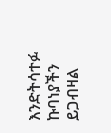እንድትሳተፉ ኩባነያችን ይጋብዛል